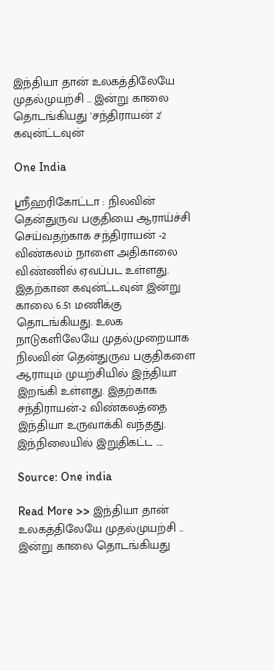இந்தியா தான் உலகத்திலேயே முதல்முயற்சி .. இன்று காலை தொடங்கியது 'சந்திராயன் 2' கவுன்ட்டவுன்

One India

ஸ்ரீஹரிகோட்டா : நிலவின் தென்துருவ பகுதியை ஆராய்ச்சி செய்வதற்காக சந்திராயன் -2 விண்கலம் நாளை அதிகாலை விண்ணில் ஏவப்பட உள்ளது. இதற்கான கவுன்ட்டவுன் இன்று காலை 6.51 மணிக்கு தொடங்கியது. உலக நாடுகளிலேயே முதல்முறையாக நிலவின் தென்துருவ பகுதிகளை ஆராயும் முயற்சியில் இந்தியா இறங்கி உள்ளது. இதற்காக சந்திராயன்-2 விண்கலத்தை இந்தியா உருவாக்கி வந்தது. இந்நிலையில் இறுதிகட்ட ….

Source: One india

Read More >> இந்தியா தான் உலகத்திலேயே முதல்முயற்சி .. இன்று காலை தொடங்கியது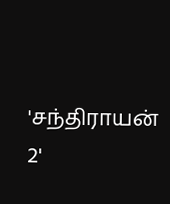'சந்திராயன் 2'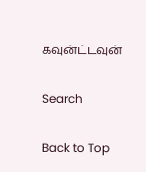கவுன்ட்டவுன்

Search

Back to Top